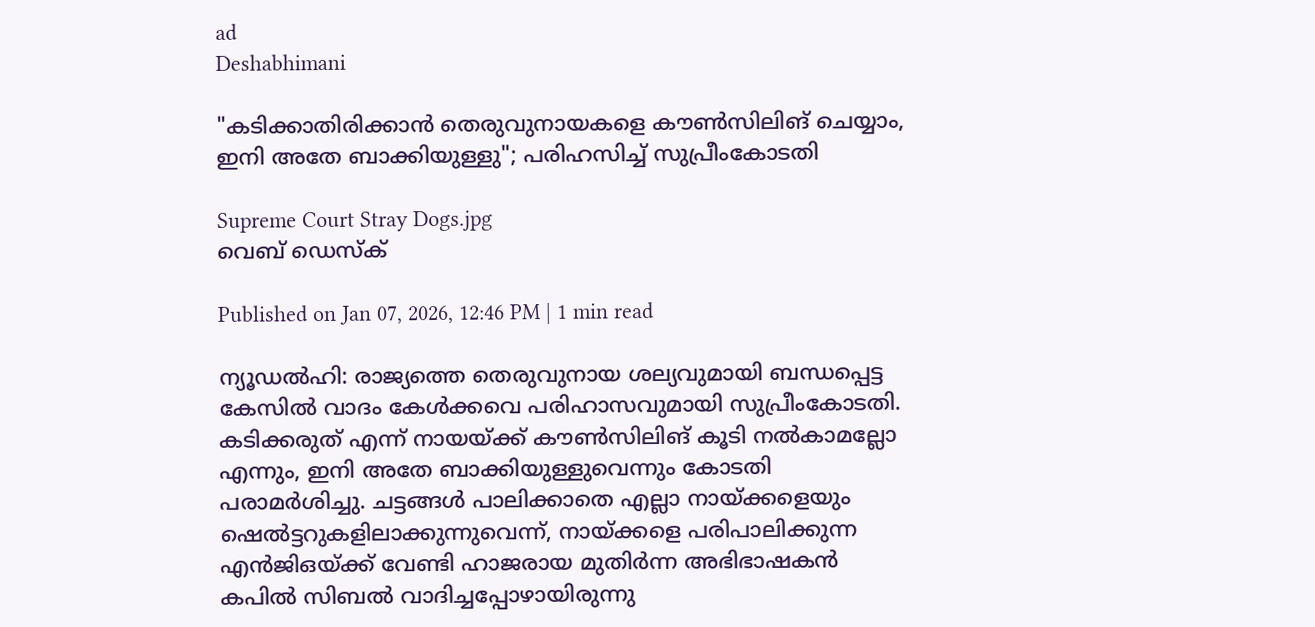ad
Deshabhimani

"കടിക്കാതിരിക്കാൻ തെരുവുനായകളെ കൗൺസിലിങ് ചെയ്യാം, ഇനി അതേ ബാക്കിയുള്ളു"; പരിഹസിച്ച് സുപ്രീംകോടതി

Supreme Court Stray Dogs.jpg
വെബ് ഡെസ്ക്

Published on Jan 07, 2026, 12:46 PM | 1 min read

ന്യൂഡൽഹി: രാജ്യത്തെ തെരുവുനായ ശല്യവുമായി ബന്ധപ്പെട്ട കേസിൽ വാദം കേൾക്കവെ പരിഹാസവുമായി സുപ്രീംകോടതി. കടിക്കരുത് എന്ന് നായയ്ക്ക് കൗൺസിലിങ് കൂടി നൽകാമല്ലോ എന്നും, ഇനി അതേ ബാക്കിയുള്ളുവെന്നും കോടതി പരാമർശിച്ചു. ചട്ടങ്ങൾ പാലിക്കാതെ എല്ലാ നായ്ക്കളെയും ഷെൽട്ടറുകളിലാക്കുന്നുവെന്ന്, നായ്ക്കളെ പരിപാലിക്കുന്ന എൻ‌ജി‌ഒയ്ക്ക് വേണ്ടി ഹാജരായ മുതിർന്ന അഭിഭാഷകൻ കപിൽ സിബൽ വാദിച്ചപ്പോഴായിരുന്നു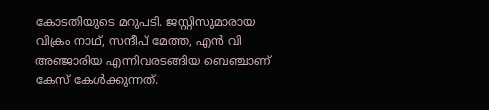കോടതിയുടെ മറുപടി. ജസ്റ്റിസുമാരായ വിക്രം നാഥ്, സന്ദീപ് മേത്ത, എൻ വി അഞ്ജാരിയ എന്നിവരടങ്ങിയ ബെഞ്ചാണ് കേസ് കേൾക്കുന്നത്.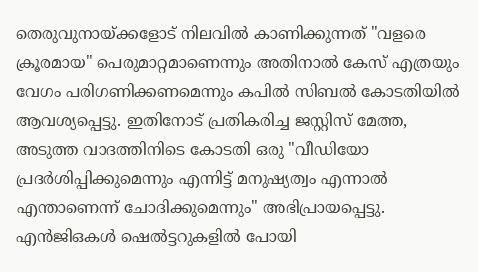തെരുവുനായ്ക്കളോട് നിലവിൽ കാണിക്കുന്നത് "വളരെ ക്രൂരമായ" പെരുമാറ്റമാണെന്നും അതിനാൽ കേസ് എത്രയും വേഗം പരിഗണിക്കണമെന്നും കപിൽ സിബൽ കോടതിയിൽ ആവശ്യപ്പെട്ടു. ഇതിനോട് പ്രതികരിച്ച ജസ്റ്റിസ് മേത്ത, അടുത്ത വാദത്തിനിടെ കോടതി ഒരു "വീഡിയോ പ്രദർശിപ്പിക്കുമെന്നും എന്നിട്ട് മനുഷ്യത്വം എന്നാൽ എന്താണെന്ന് ചോദിക്കുമെന്നും" അഭിപ്രായപ്പെട്ടു. എൻജിഒകൾ ഷെൽട്ടറുകളിൽ പോയി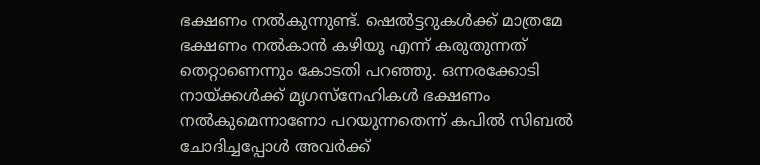ഭക്ഷണം നൽകുന്നുണ്ട്. ഷെൽട്ടറുകൾക്ക് മാത്രമേ ഭക്ഷണം നൽകാൻ കഴിയൂ എന്ന് കരുതുന്നത് തെറ്റാണെന്നും കോടതി പറഞ്ഞു. ഒന്നരക്കോടി നായ്ക്കൾക്ക് മൃഗസ്നേഹികൾ ഭക്ഷണം നൽകുമെന്നാണോ പറയുന്നതെന്ന് കപിൽ സിബൽ ചോദിച്ചപ്പോൾ അവർക്ക്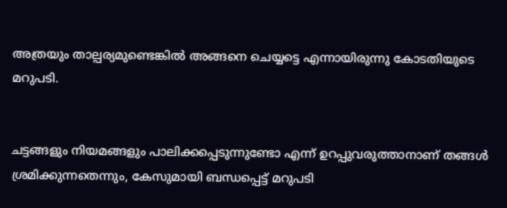അത്രയും താല്പര്യമുണ്ടെങ്കിൽ അങ്ങനെ ചെയ്യട്ടെ എന്നായിരുന്നു കോടതിയുടെ മറുപടി.


ചട്ടങ്ങളും നിയമങ്ങളും പാലിക്കപ്പെടുന്നുണ്ടോ എന്ന് ഉറപ്പുവരുത്താനാണ് തങ്ങൾ ശ്രമിക്കുന്നതെന്നും, കേസുമായി ബന്ധപ്പെട്ട് മറുപടി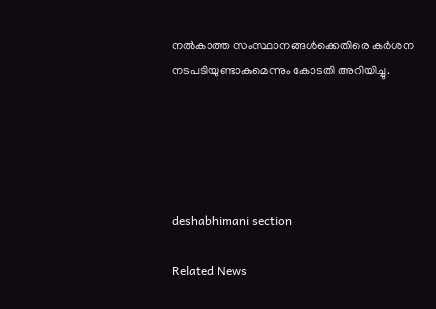നൽകാത്ത സംസ്ഥാനങ്ങൾക്കെതിരെ കർശന നടപടിയുണ്ടാകുമെന്നും കോടതി അറിയിച്ചു.





deshabhimani section

Related News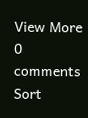View More
0 comments
Sort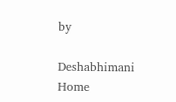by

Deshabhimani
Home